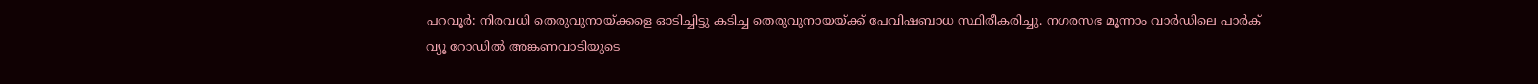പറവൂർ: നിരവധി തെരുവുനായ്ക്കളെ ഓടിച്ചിട്ടു കടിച്ച തെരുവുനായയ്ക്ക് പേവിഷബാധ സ്ഥിരീകരിച്ചു. നഗരസഭ മൂന്നാം വാർഡിലെ പാർക് വ്യൂ റോഡിൽ അങ്കണവാടിയുടെ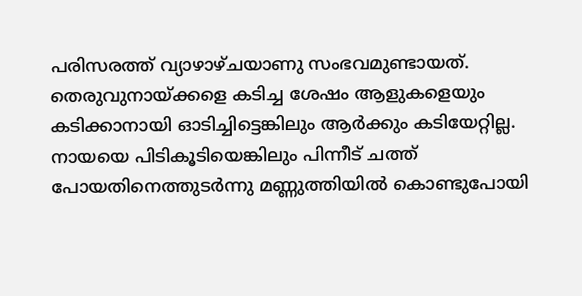പരിസരത്ത് വ്യാഴാഴ്ചയാണു സംഭവമുണ്ടായത്.
തെരുവുനായ്ക്കളെ കടിച്ച ശേഷം ആളുകളെയും കടിക്കാനായി ഓടിച്ചിട്ടെങ്കിലും ആർക്കും കടിയേറ്റില്ല. നായയെ പിടികൂടിയെങ്കിലും പിന്നീട് ചത്ത് പോയതിനെത്തുടർന്നു മണ്ണുത്തിയിൽ കൊണ്ടുപോയി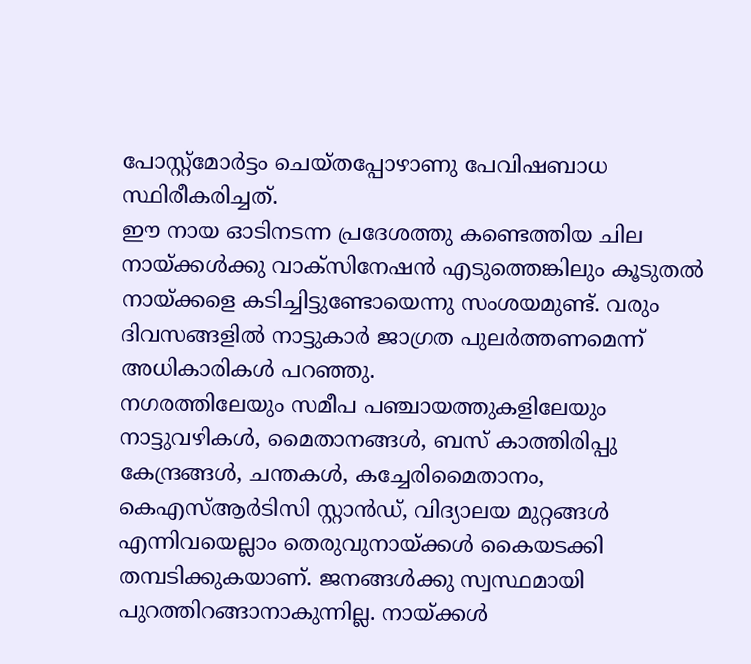പോസ്റ്റ്മോർട്ടം ചെയ്തപ്പോഴാണു പേവിഷബാധ സ്ഥിരീകരിച്ചത്.
ഈ നായ ഓടിനടന്ന പ്രദേശത്തു കണ്ടെത്തിയ ചില നായ്ക്കൾക്കു വാക്സിനേഷൻ എടുത്തെങ്കിലും കൂടുതൽ നായ്ക്കളെ കടിച്ചിട്ടുണ്ടോയെന്നു സംശയമുണ്ട്. വരും ദിവസങ്ങളിൽ നാട്ടുകാർ ജാഗ്രത പുലർത്തണമെന്ന് അധികാരികൾ പറഞ്ഞു.
നഗരത്തിലേയും സമീപ പഞ്ചായത്തുകളിലേയും നാട്ടുവഴികൾ, മൈതാനങ്ങൾ, ബസ് കാത്തിരിപ്പു കേന്ദ്രങ്ങൾ, ചന്തകൾ, കച്ചേരിമൈതാനം, കെഎസ്ആർടിസി സ്റ്റാൻഡ്, വിദ്യാലയ മുറ്റങ്ങൾ എന്നിവയെല്ലാം തെരുവുനായ്ക്കൾ കൈയടക്കി തമ്പടിക്കുകയാണ്. ജനങ്ങൾക്കു സ്വസ്ഥമായി പുറത്തിറങ്ങാനാകുന്നില്ല. നായ്ക്കൾ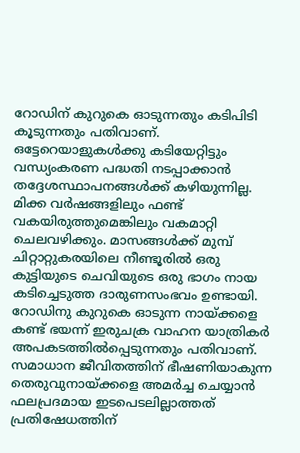റോഡിന് കുറുകെ ഓടുന്നതും കടിപിടി കൂടുന്നതും പതിവാണ്. ഒട്ടേറെയാളുകൾക്കു കടിയേറ്റിട്ടും വന്ധ്യംകരണ പദ്ധതി നടപ്പാക്കാൻ തദ്ദേശസ്ഥാപനങ്ങൾക്ക് കഴിയുന്നില്ല.
മിക്ക വർഷങ്ങളിലും ഫണ്ട് വകയിരുത്തുമെങ്കിലും വകമാറ്റി ചെലവഴിക്കും. മാസങ്ങൾക്ക് മുമ്പ് ചിറ്റാറ്റുകരയിലെ നീണ്ടൂരിൽ ഒരു കുട്ടിയുടെ ചെവിയുടെ ഒരു ഭാഗം നായ കടിച്ചെടുത്ത ദാരുണസംഭവം ഉണ്ടായി. റോഡിനു കുറുകെ ഓടുന്ന നായ്ക്കളെ കണ്ട് ഭയന്ന് ഇരുചക്ര വാഹന യാത്രികർ അപകടത്തിൽപ്പെടുന്നതും പതിവാണ്.
സമാധാന ജീവിതത്തിന് ഭീഷണിയാകുന്ന തെരുവുനായ്ക്കളെ അമർച്ച ചെയ്യാൻ ഫലപ്രദമായ ഇടപെടലില്ലാത്തത് പ്രതിഷേധത്തിന്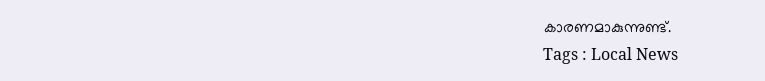കാരണമാകുന്നുണ്ട്.
Tags : Local News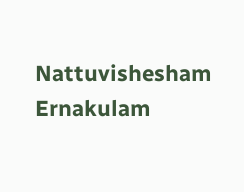Nattuvishesham Ernakulam